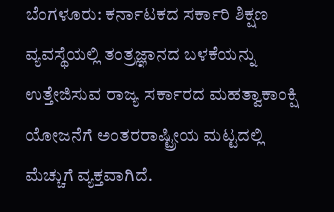ಬೆಂಗಳೂರು: ಕರ್ನಾಟಕದ ಸರ್ಕಾರಿ ಶಿಕ್ಷಣ ವ್ಯವಸ್ಥೆಯಲ್ಲಿ ತಂತ್ರಜ್ಞಾನದ ಬಳಕೆಯನ್ನು ಉತ್ತೇಜಿಸುವ ರಾಜ್ಯ ಸರ್ಕಾರದ ಮಹತ್ವಾಕಾಂಕ್ಷಿ ಯೋಜನೆಗೆ ಅಂತರರಾಷ್ಟ್ರೀಯ ಮಟ್ಟದಲ್ಲಿ ಮೆಚ್ಚುಗೆ ವ್ಯಕ್ತವಾಗಿದೆ.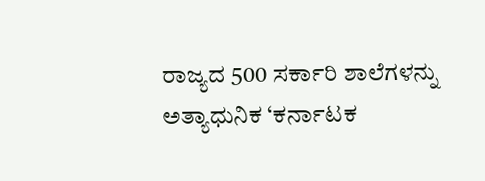ರಾಜ್ಯದ 500 ಸರ್ಕಾರಿ ಶಾಲೆಗಳನ್ನು ಅತ್ಯಾಧುನಿಕ ‘ಕರ್ನಾಟಕ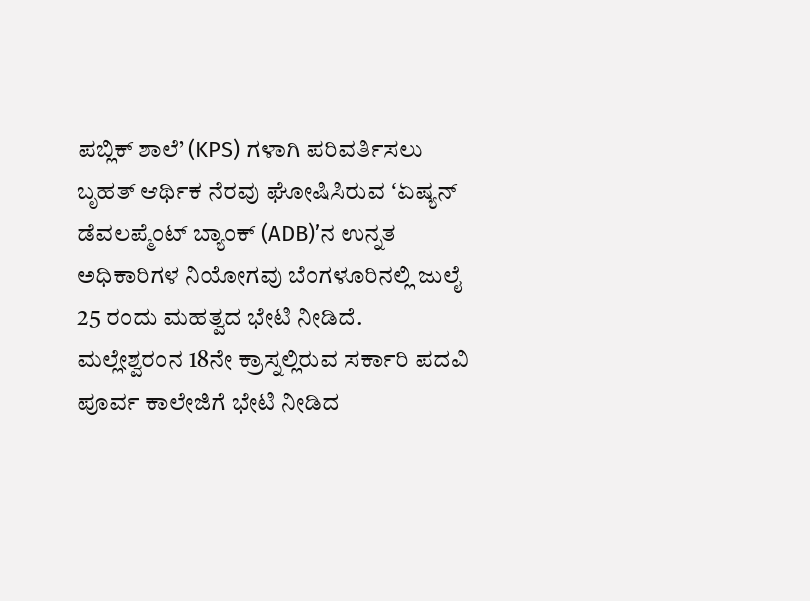ಪಬ್ಲಿಕ್ ಶಾಲೆ’ (KPS) ಗಳಾಗಿ ಪರಿವರ್ತಿಸಲು ಬೃಹತ್ ಆರ್ಥಿಕ ನೆರವು ಘೋಷಿಸಿರುವ ʻಏಷ್ಯನ್ ಡೆವಲಪ್ಮೆಂಟ್ ಬ್ಯಾಂಕ್ (ADB)ʼನ ಉನ್ನತ ಅಧಿಕಾರಿಗಳ ನಿಯೋಗವು ಬೆಂಗಳೂರಿನಲ್ಲಿ ಜುಲೈ 25 ರಂದು ಮಹತ್ವದ ಭೇಟಿ ನೀಡಿದೆ.
ಮಲ್ಲೇಶ್ವರಂನ 18ನೇ ಕ್ರಾಸ್ನಲ್ಲಿರುವ ಸರ್ಕಾರಿ ಪದವಿ ಪೂರ್ವ ಕಾಲೇಜಿಗೆ ಭೇಟಿ ನೀಡಿದ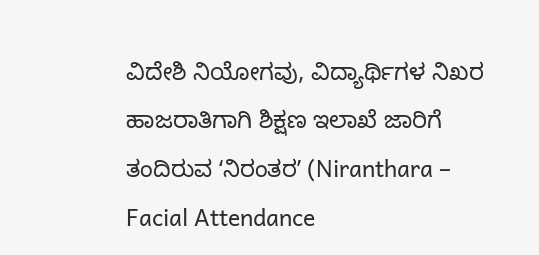ವಿದೇಶಿ ನಿಯೋಗವು, ವಿದ್ಯಾರ್ಥಿಗಳ ನಿಖರ ಹಾಜರಾತಿಗಾಗಿ ಶಿಕ್ಷಣ ಇಲಾಖೆ ಜಾರಿಗೆ ತಂದಿರುವ ʻನಿರಂತರʼ (Niranthara – Facial Attendance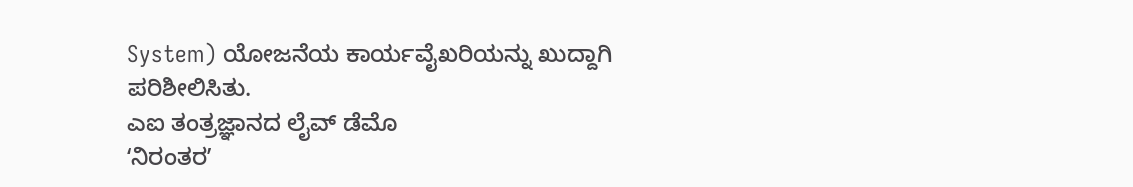System) ಯೋಜನೆಯ ಕಾರ್ಯವೈಖರಿಯನ್ನು ಖುದ್ದಾಗಿ ಪರಿಶೀಲಿಸಿತು.
ಎಐ ತಂತ್ರಜ್ಞಾನದ ಲೈವ್ ಡೆಮೊ
ʻನಿರಂತರʼ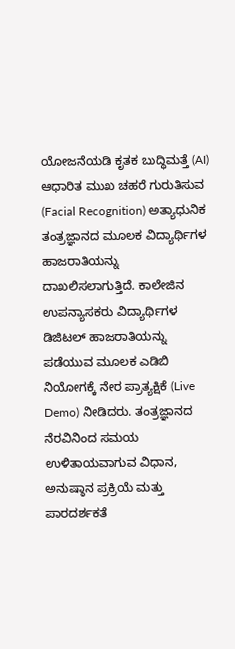ಯೋಜನೆಯಡಿ ಕೃತಕ ಬುದ್ಧಿಮತ್ತೆ (AI) ಆಧಾರಿತ ಮುಖ ಚಹರೆ ಗುರುತಿಸುವ (Facial Recognition) ಅತ್ಯಾಧುನಿಕ ತಂತ್ರಜ್ಞಾನದ ಮೂಲಕ ವಿದ್ಯಾರ್ಥಿಗಳ ಹಾಜರಾತಿಯನ್ನು ದಾಖಲಿಸಲಾಗುತ್ತಿದೆ. ಕಾಲೇಜಿನ ಉಪನ್ಯಾಸಕರು ವಿದ್ಯಾರ್ಥಿಗಳ ಡಿಜಿಟಲ್ ಹಾಜರಾತಿಯನ್ನು ಪಡೆಯುವ ಮೂಲಕ ಎಡಿಬಿ ನಿಯೋಗಕ್ಕೆ ನೇರ ಪ್ರಾತ್ಯಕ್ಷಿಕೆ (Live Demo) ನೀಡಿದರು. ತಂತ್ರಜ್ಞಾನದ ನೆರವಿನಿಂದ ಸಮಯ ಉಳಿತಾಯವಾಗುವ ವಿಧಾನ, ಅನುಷ್ಠಾನ ಪ್ರಕ್ರಿಯೆ ಮತ್ತು ಪಾರದರ್ಶಕತೆ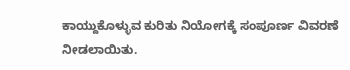ಕಾಯ್ದುಕೊಳ್ಳುವ ಕುರಿತು ನಿಯೋಗಕ್ಕೆ ಸಂಪೂರ್ಣ ವಿವರಣೆ ನೀಡಲಾಯಿತು.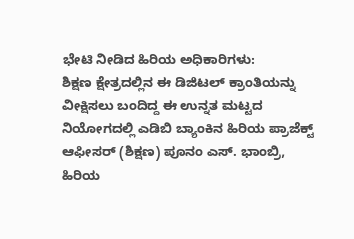ಭೇಟಿ ನೀಡಿದ ಹಿರಿಯ ಅಧಿಕಾರಿಗಳು:
ಶಿಕ್ಷಣ ಕ್ಷೇತ್ರದಲ್ಲಿನ ಈ ಡಿಜಿಟಲ್ ಕ್ರಾಂತಿಯನ್ನು ವೀಕ್ಷಿಸಲು ಬಂದಿದ್ದ ಈ ಉನ್ನತ ಮಟ್ಟದ ನಿಯೋಗದಲ್ಲಿ ಎಡಿಬಿ ಬ್ಯಾಂಕಿನ ಹಿರಿಯ ಪ್ರಾಜೆಕ್ಟ್ ಆಫೀಸರ್ (ಶಿಕ್ಷಣ) ಪೂನಂ ಎಸ್. ಭಾಂಬ್ರಿ, ಹಿರಿಯ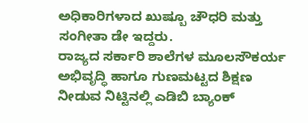ಅಧಿಕಾರಿಗಳಾದ ಖುಷ್ಬೂ ಚೌಧರಿ ಮತ್ತು ಸಂಗೀತಾ ಡೇ ಇದ್ದರು.
ರಾಜ್ಯದ ಸರ್ಕಾರಿ ಶಾಲೆಗಳ ಮೂಲಸೌಕರ್ಯ ಅಭಿವೃದ್ಧಿ ಹಾಗೂ ಗುಣಮಟ್ಟದ ಶಿಕ್ಷಣ ನೀಡುವ ನಿಟ್ಟಿನಲ್ಲಿ ಎಡಿಬಿ ಬ್ಯಾಂಕ್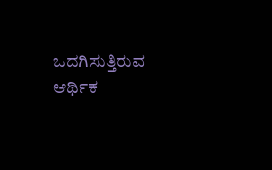ಒದಗಿಸುತ್ತಿರುವ ಆರ್ಥಿಕ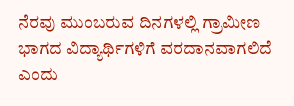ನೆರವು ಮುಂಬರುವ ದಿನಗಳಲ್ಲಿ ಗ್ರಾಮೀಣ ಭಾಗದ ವಿದ್ಯಾರ್ಥಿಗಳಿಗೆ ವರದಾನವಾಗಲಿದೆ ಎಂದು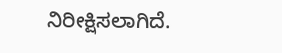ನಿರೀಕ್ಷಿಸಲಾಗಿದೆ.